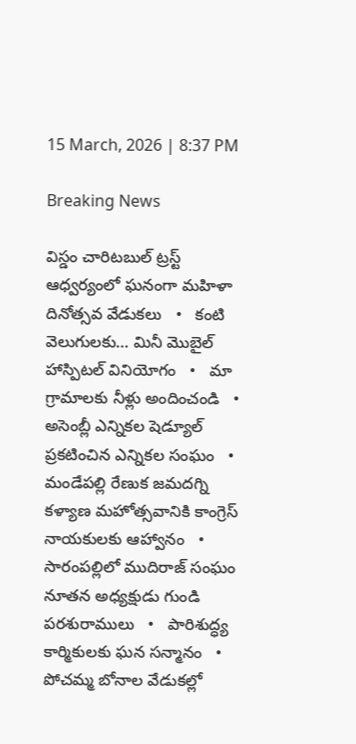15 March, 2026 | 8:37 PM

Breaking News

విస్డం చారిటబుల్ ట్రస్ట్ ఆధ్వర్యంలో ఘనంగా మహిళా దినోత్సవ వేడుకలు   •   కంటి వెలుగులకు… మినీ మొబైల్ హాస్పిటల్ వినియోగం   •   మా గ్రామాలకు నీళ్లు అందించండి   •   అసెంబ్లీ ఎన్నికల షెడ్యూల్ ప్రకటించిన ఎన్నికల సంఘం   •   మండేపల్లి రేణుక జమదగ్ని కళ్యాణ మహోత్సవానికి కాంగ్రెస్ నాయకులకు ఆహ్వానం   •   సారంపల్లిలో ముదిరాజ్ సంఘం నూతన అధ్యక్షుడు గుండి పరశురాములు   •   పారిశుద్ధ్య కార్మికులకు ఘన సన్మానం   •   పోచమ్మ బోనాల వేడుకల్లో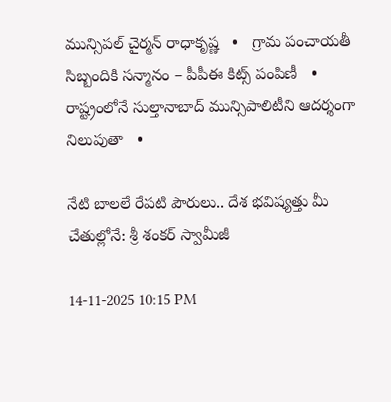మున్సిపల్ చైర్మన్ రాధాకృష్ణ   •   గ్రామ పంచాయతీ సిబ్బందికి సన్మానం – పీపీఈ కిట్స్ పంపిణీ   •   రాష్ట్రంలోనే సుల్తానాబాద్ మున్సిపాలిటీని ఆదర్శంగా నిలుపుతా   •

నేటి బాలలే రేపటి పౌరులు.. దేశ భవిష్యత్తు మీ చేతుల్లోనే: శ్రీ శంకర్ స్వామీజీ

14-11-2025 10:15 PM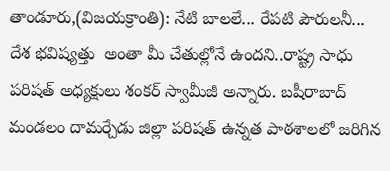తాండూరు,(విజయక్రాంతి): నేటి బాలలే... రేపటి పౌరులనీ... దేశ భవిష్యత్తు  అంతా మీ చేతుల్లోనే ఉందని..రాష్ట్ర సాధు పరిషత్ అధ్యక్షులు శంకర్ స్వామీజీ అన్నారు. బషీరాబాద్ మండలం దామర్చేడు జిల్లా పరిషత్ ఉన్నత పాఠశాలలో జరిగిన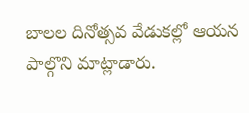బాలల దినోత్సవ వేడుకల్లో ఆయన పాల్గొని మాట్లాడారు.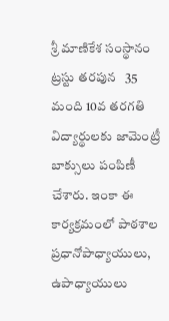శ్రీ మాణికేశ సంస్థానం ట్రస్టు తరపున   35 మంది 10వ తరగతి విద్యార్థులకు జామెంట్రీ బాక్సులు పంపిణీ చేశారు. ఇంకా ఈ కార్యక్రమంలో పాఠశాల ప్రధానోపాధ్యాయులు, ఉపాధ్యాయులు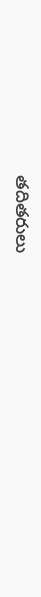తదితరులు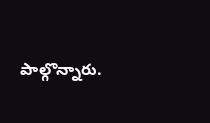పాల్గొన్నారు.